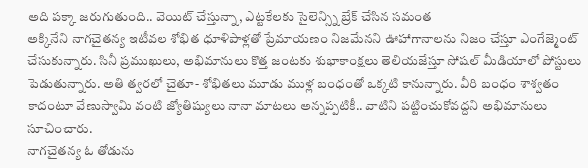అది పక్కా జరుగుతుంది.. వెయిట్ చేస్తున్నా, ఎట్టకేలకు సైలెన్స్ని బ్రేక్ చేసిన సమంత
అక్కినేని నాగచైతన్య ఇటీవల శోభిత ధూళిపాళ్లతో ప్రేమాయణం నిజమేనని ఊహాగానాలను నిజం చేస్తూ ఎంగేజ్మెంట్ చేసుకున్నారు. సినీ ప్రముఖులు, అభిమానులు కొత్త జంటకు శుభాకాంక్షలు తెలియజేస్తూ సోషల్ మీడియాలో పోస్టులు పెడుతున్నారు. అతి త్వరలో చైతూ- శోభితలు మూడు ముళ్ల బంధంతో ఒక్కటి కానున్నారు. వీరి బంధం శాశ్వతం కాదంటూ వేణుస్వామి వంటి జ్యోతిష్యులు నానా మాటలు అన్నప్పటికీ.. వాటిని పట్టించుకోవద్దని అభిమానులు సూచించారు.
నాగచైతన్య ఓ తోడును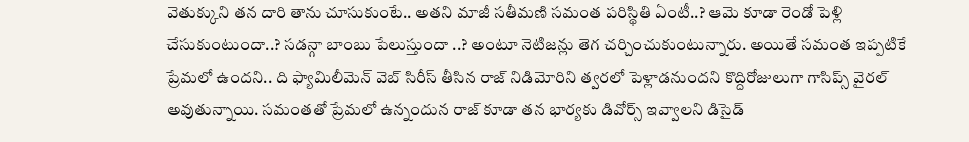వెతుక్కుని తన దారి తాను చూసుకుంటే.. అతని మాజీ సతీమణి సమంత పరిస్థితి ఏంటీ..? ఆమె కూడా రెండో పెళ్లి చేసుకుంటుందా..? సడన్గా బాంబు పేలుస్తుందా ..? అంటూ నెటిజన్లు తెగ చర్చించుకుంటున్నారు. అయితే సమంత ఇప్పటికే ప్రేమలో ఉందని.. ది ఫ్యామిలీమెన్ వెబ్ సిరీస్ తీసిన రాజ్ నిడిమోరిని త్వరలో పెళ్లాడనుందని కొద్దిరోజులుగా గాసిప్స్ వైరల్ అవుతున్నాయి. సమంతతో ప్రేమలో ఉన్నందున రాజ్ కూడా తన భార్యకు డివోర్స్ ఇవ్వాలని డిసైడ్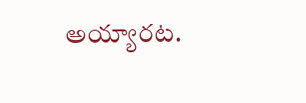అయ్యారట.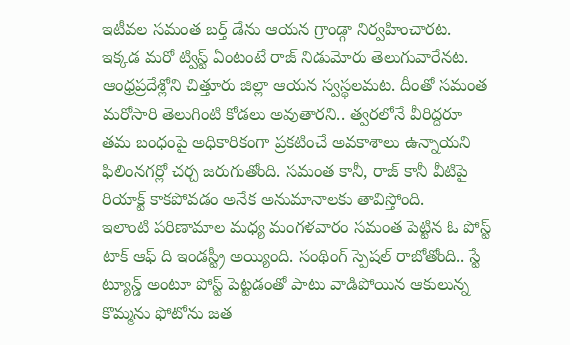ఇటీవల సమంత బర్త్ డేను ఆయన గ్రాండ్గా నిర్వహించారట. ఇక్కడ మరో ట్విస్ట్ ఏంటంటే రాజ్ నిడుమోరు తెలుగువారేనట. ఆంధ్రప్రదేశ్లోని చిత్తూరు జిల్లా ఆయన స్వస్థలమట. దీంతో సమంత మరోసారి తెలుగింటి కోడలు అవుతారని.. త్వరలోనే వీరిద్దరూ తమ బంధంపై అధికారికంగా ప్రకటించే అవకాశాలు ఉన్నాయని ఫిలింనగర్లో చర్చ జరుగుతోంది. సమంత కానీ, రాజ్ కానీ వీటిపై రియాక్ట్ కాకపోవడం అనేక అనుమానాలకు తావిస్తోంది.
ఇలాంటి పరిణామాల మధ్య మంగళవారం సమంత పెట్టిన ఓ పోస్ట్ టాక్ ఆఫ్ ది ఇండస్ట్రీ అయ్యింది. సంథింగ్ స్పెషల్ రాబోతోంది.. స్టే ట్యూన్డ్ అంటూ పోస్ట్ పెట్టడంతో పాటు వాడిపోయిన ఆకులున్న కొమ్మను ఫోటోను జత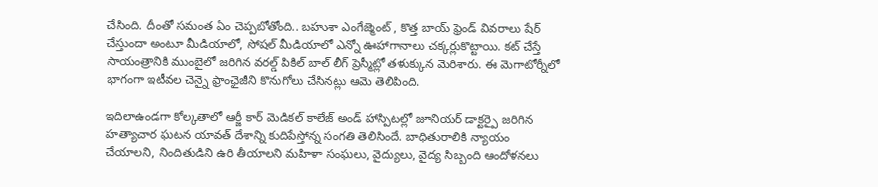చేసింది. దీంతో సమంత ఏం చెప్పబోతోంది.. బహుశా ఎంగేజ్మెంట్ , కొత్త బాయ్ ఫ్రెండ్ వివరాలు షేర్ చేస్తుందా అంటూ మీడియాలో, సోషల్ మీడియాలో ఎన్నో ఊహాగానాలు చక్కర్లుకొట్టాయి. కట్ చేస్తే సాయంత్రానికి ముంబైలో జరిగిన వరల్డ్ పికిల్ బాల్ లీగ్ ప్రెస్మీట్లో తళుక్కున మెరిశారు. ఈ మెగాటోర్నీలో భాగంగా ఇటీవల చెన్నై ఫ్రాంఛైజీని కొనుగోలు చేసినట్లు ఆమె తెలిపింది.

ఇదిలాఉండగా కోల్కతాలో ఆర్జీ కార్ మెడికల్ కాలేజ్ అండ్ హాస్పిటల్లో జూనియర్ డాక్టర్పై జరిగిన హత్యాచార ఘటన యావత్ దేశాన్ని కుదిపేస్తోన్న సంగతి తెలిసిందే. బాధితురాలికి న్యాయం చేయాలని, నిందితుడిని ఉరి తీయాలని మహిళా సంఘలు, వైద్యులు, వైద్య సిబ్బంది ఆందోళనలు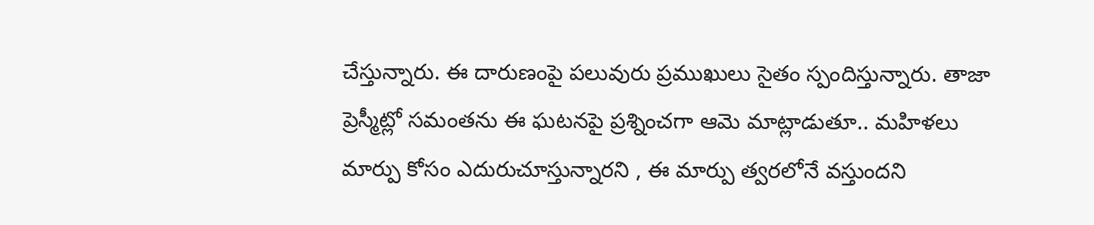చేస్తున్నారు. ఈ దారుణంపై పలువురు ప్రముఖులు సైతం స్పందిస్తున్నారు. తాజా ప్రెస్మీట్లో సమంతను ఈ ఘటనపై ప్రశ్నించగా ఆమె మాట్లాడుతూ.. మహిళలు మార్పు కోసం ఎదురుచూస్తున్నారని , ఈ మార్పు త్వరలోనే వస్తుందని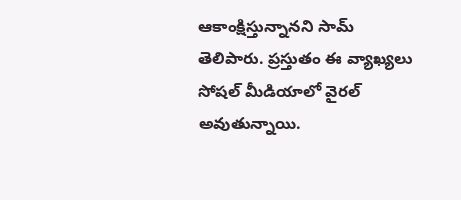ఆకాంక్షిస్తున్నానని సామ్ తెలిపారు. ప్రస్తుతం ఈ వ్యాఖ్యలు సోషల్ మీడియాలో వైరల్ అవుతున్నాయి.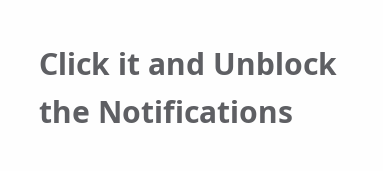Click it and Unblock the Notifications